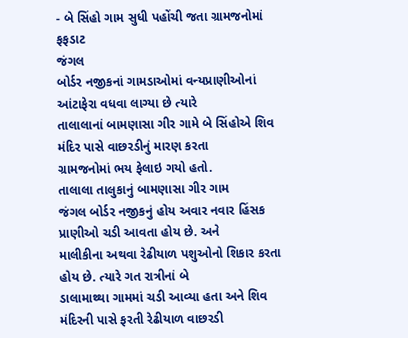- બે સિંહો ગામ સુધી પહોંચી જતા ગ્રામજનોમાં ફફડાટ
જંગલ
બોર્ડર નજીકનાં ગામડાઓમાં વન્યપ્રાણીઓનાં આંટાફેરા વધવા લાગ્યા છે ત્યારે
તાલાલાનાં બામણાસા ગીર ગામે બે સિંહોએ શિવ મંદિર પાસે વાછરડીનું મારણ કરતા
ગ્રામજનોમાં ભય ફેલાઇ ગયો હતો.
તાલાલા તાલુકાનું બામણાસા ગીર ગામ
જંગલ બોર્ડર નજીકનું હોય અવાર નવાર હિંસક પ્રાણીઓ ચડી આવતા હોય છે. અને
માલીકીના અથવા રેઢીયાળ પશુઓનો શિકાર કરતા હોય છે. ત્યારે ગત રાત્રીનાં બે
ડાલામાથ્થા ગામમાં ચડી આવ્યા હતા અને શિવ મંદિરની પાસે ફરતી રેઢીયાળ વાછરડી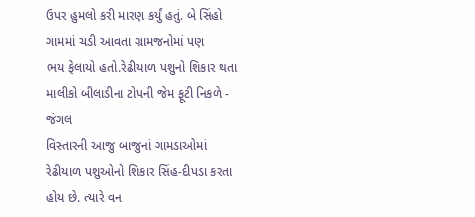ઉપર હુમલો કરી મારણ કર્યું હતું. બે સિંહો ગામમાં ચડી આવતા ગ્રામજનોમાં પણ
ભય ફેલાયો હતો.રેઢીયાળ પશુનો શિકાર થતા માલીકો બીલાડીના ટોપની જેમ ફૂટી નિકળે -
જંગલ
વિસ્તારની આજુ બાજુનાં ગામડાઓમાં રેઢીયાળ પશુઓનો શિકાર સિંહ-દીપડા કરતા
હોય છે. ત્યારે વન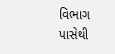વિભાગ પાસેથી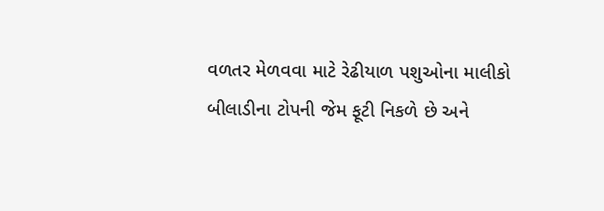વળતર મેળવવા માટે રેઢીયાળ પશુઓના માલીકો
બીલાડીના ટોપની જેમ ફૂટી નિકળે છે અને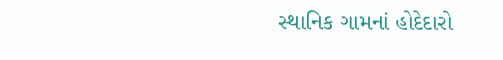સ્થાનિક ગામનાં હોદેદારો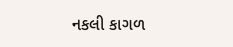નકલી કાગળ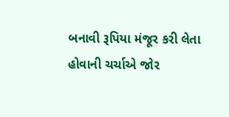બનાવી રૂપિયા મંજૂર કરી લેતા હોવાની ચર્ચાએ જોર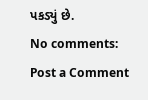પકડ્યું છે.
No comments:
Post a Comment